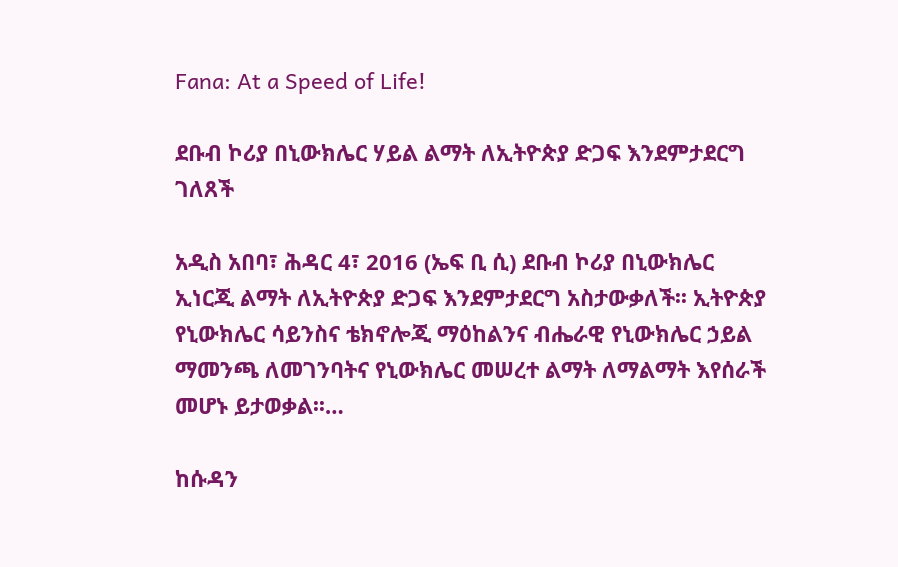Fana: At a Speed of Life!

ደቡብ ኮሪያ በኒውክሌር ሃይል ልማት ለኢትዮጵያ ድጋፍ እንደምታደርግ ገለጸች

አዲስ አበባ፣ ሕዳር 4፣ 2016 (ኤፍ ቢ ሲ) ደቡብ ኮሪያ በኒውክሌር ኢነርጂ ልማት ለኢትዮጵያ ድጋፍ እንደምታደርግ አስታውቃለች፡፡ ኢትዮጵያ የኒውክሌር ሳይንስና ቴክኖሎጂ ማዕከልንና ብሔራዊ የኒውክሌር ኃይል ማመንጫ ለመገንባትና የኒውክሌር መሠረተ ልማት ለማልማት እየሰራች መሆኑ ይታወቃል፡፡…

ከሱዳን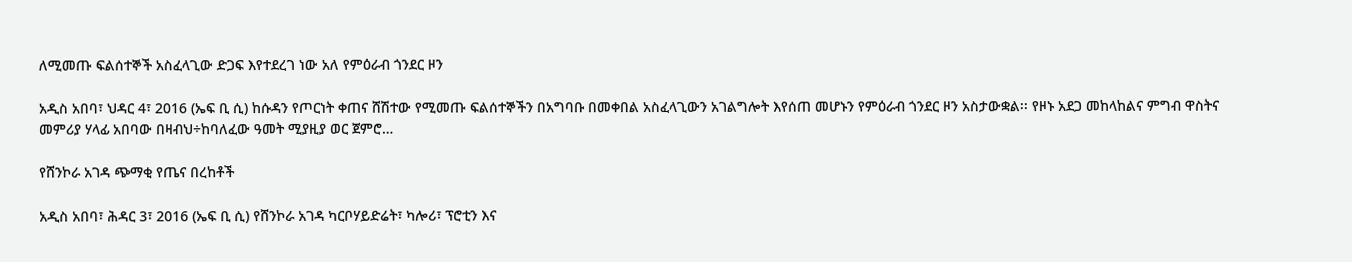ለሚመጡ ፍልሰተኞች አስፈላጊው ድጋፍ እየተደረገ ነው አለ የምዕራብ ጎንደር ዞን

አዲስ አበባ፣ ህዳር 4፣ 2016 (ኤፍ ቢ ሲ) ከሱዳን የጦርነት ቀጠና ሸሽተው የሚመጡ ፍልሰተኞችን በአግባቡ በመቀበል አስፈላጊውን አገልግሎት እየሰጠ መሆኑን የምዕራብ ጎንደር ዞን አስታውቋል፡፡ የዞኑ አደጋ መከላከልና ምግብ ዋስትና መምሪያ ሃላፊ አበባው በዛብህ÷ከባለፈው ዓመት ሚያዚያ ወር ጀምሮ…

የሸንኮራ አገዳ ጭማቂ የጤና በረከቶች

አዲስ አበባ፣ ሕዳር 3፣ 2016 (ኤፍ ቢ ሲ) የሸንኮራ አገዳ ካርቦሃይድሬት፣ ካሎሪ፣ ፕሮቲን እና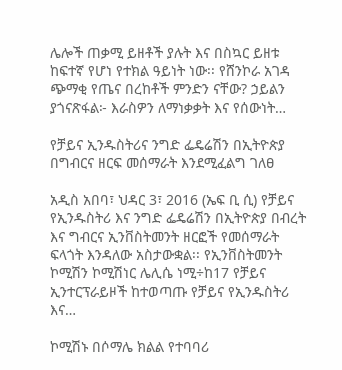ሌሎች ጠቃሚ ይዘቶች ያሉት እና በስኳር ይዘቱ ከፍተኛ የሆነ የተክል ዓይነት ነው፡፡ የሸንኮራ አገዳ ጭማቂ የጤና በረከቶች ምንድን ናቸው? ኃይልን ያጎናጽፋል፦ እራስዎን ለማነቃቃት እና የሰውነት…

የቻይና ኢንዱስትሪና ንግድ ፌዴሬሽን በኢትዮጵያ በግብርና ዘርፍ መሰማራት እንደሚፈልግ ገለፀ

አዲስ አበባ፣ ህዳር 3፣ 2016 (ኤፍ ቢ ሲ) የቻይና የኢንዱስትሪ እና ንግድ ፌዴሬሽን በኢትዮጵያ በብረት እና ግብርና ኢንቨስትመንት ዘርፎች የመሰማራት ፍላጎት እንዳለው አስታውቋል፡፡ የኢንቨስትመንት ኮሚሽን ኮሚሽነር ሌሊሴ ነሚ÷ከ17 የቻይና ኢንተርፕራይዞች ከተወጣጡ የቻይና የኢንዱስትሪ እና…

ኮሚሽኑ በሶማሌ ክልል የተባባሪ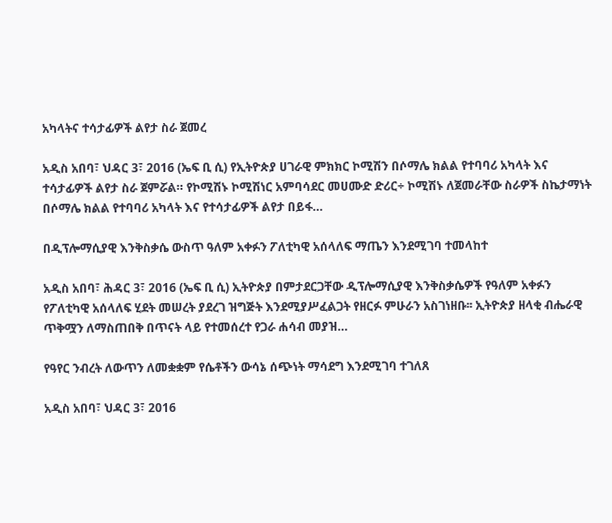አካላትና ተሳታፊዎች ልየታ ስራ ጀመረ

አዲስ አበባ፣ ህዳር 3፣ 2016 (ኤፍ ቢ ሲ) የኢትዮጵያ ሀገራዊ ምክክር ኮሚሽን በሶማሌ ክልል የተባባሪ አካላት እና ተሳታፊዎች ልየታ ስራ ጀምሯል። የኮሚሽኑ ኮሚሽነር አምባሳደር መሀሙድ ድሪር÷ ኮሚሽኑ ለጀመራቸው ስራዎች ስኬታማነት በሶማሌ ክልል የተባባሪ አካላት እና የተሳታፊዎች ልየታ በይፋ…

በዲፕሎማሲያዊ እንቅስቃሴ ውስጥ ዓለም አቀፉን ፖለቲካዊ አሰላለፍ ማጤን እንደሚገባ ተመላከተ

አዲስ አበባ፣ ሕዳር 3፣ 2016 (ኤፍ ቢ ሲ) ኢትዮጵያ በምታደርጋቸው ዲፕሎማሲያዊ እንቅስቃሴዎች የዓለም አቀፉን የፖለቲካዊ አሰላለፍ ሂደት መሠረት ያደረገ ዝግጅት እንደሚያሥፈልጋት የዘርፉ ምሁራን አስገነዘቡ፡፡ ኢትዮጵያ ዘላቂ ብሔራዊ ጥቅሟን ለማስጠበቅ በጥናት ላይ የተመሰረተ የጋራ ሐሳብ መያዝ…

የዓየር ንብረት ለውጥን ለመቋቋም የሴቶችን ውሳኔ ሰጭነት ማሳደግ እንደሚገባ ተገለጸ

አዲስ አበባ፣ ህዳር 3፣ 2016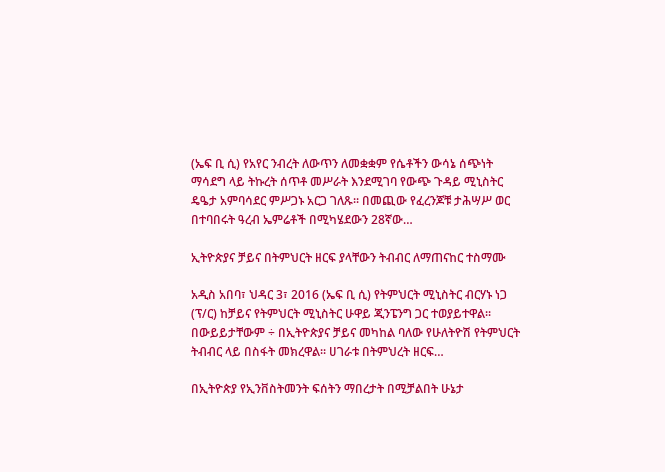(ኤፍ ቢ ሲ) የአየር ንብረት ለውጥን ለመቋቋም የሴቶችን ውሳኔ ሰጭነት ማሳደግ ላይ ትኩረት ሰጥቶ መሥራት እንደሚገባ የውጭ ጉዳይ ሚኒስትር ዴዔታ አምባሳደር ምሥጋኑ አርጋ ገለጹ፡፡ በመጪው የፈረንጆቹ ታሕሣሥ ወር በተባበሩት ዓረብ ኤምሬቶች በሚካሄደውን 28ኛው…

ኢትዮጵያና ቻይና በትምህርት ዘርፍ ያላቸውን ትብብር ለማጠናከር ተስማሙ

አዲስ አበባ፣ ህዳር 3፣ 2016 (ኤፍ ቢ ሲ) የትምህርት ሚኒስትር ብርሃኑ ነጋ (ፕ/ር) ከቻይና የትምህርት ሚኒስትር ሁዋይ ጂንፔንግ ጋር ተወያይተዋል፡፡ በውይይታቸውም ÷ በኢትዮጵያና ቻይና መካከል ባለው የሁለትዮሽ የትምህርት ትብብር ላይ በስፋት መክረዋል፡፡ ሀገራቱ በትምህረት ዘርፍ…

በኢትዮጵያ የኢንቨስትመንት ፍሰትን ማበረታት በሚቻልበት ሁኔታ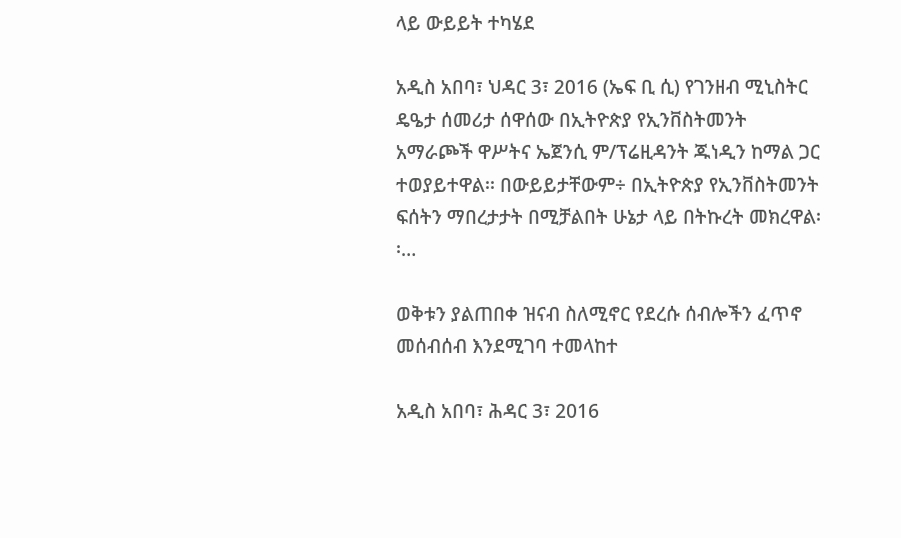ላይ ውይይት ተካሄደ

አዲስ አበባ፣ ህዳር 3፣ 2016 (ኤፍ ቢ ሲ) የገንዘብ ሚኒስትር ዴዔታ ሰመሪታ ሰዋሰው በኢትዮጵያ የኢንቨስትመንት አማራጮች ዋሥትና ኤጀንሲ ም/ፕሬዚዳንት ጁነዲን ከማል ጋር ተወያይተዋል፡፡ በውይይታቸውም÷ በኢትዮጵያ የኢንቨስትመንት ፍሰትን ማበረታታት በሚቻልበት ሁኔታ ላይ በትኩረት መክረዋል፡፡…

ወቅቱን ያልጠበቀ ዝናብ ስለሚኖር የደረሱ ሰብሎችን ፈጥኖ መሰብሰብ እንደሚገባ ተመላከተ

አዲስ አበባ፣ ሕዳር 3፣ 2016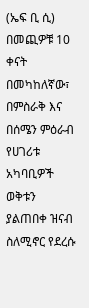(ኤፍ ቢ ሲ) በመጪዎቹ 10 ቀናት በመካከለኛው፣ በምስራቅ እና በሰሜን ምዕራብ የሀገሪቱ አካባቢዎች ወቅቱን ያልጠበቀ ዝናብ ስለሚኖር የደረሱ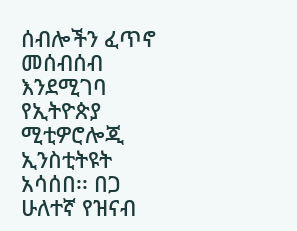ሰብሎችን ፈጥኖ መሰብሰብ እንደሚገባ የኢትዮጵያ ሚቲዎሮሎጂ ኢንስቲትዩት አሳሰበ፡፡ በጋ ሁለተኛ የዝናብ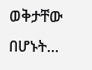ወቅታቸው በሆኑት…